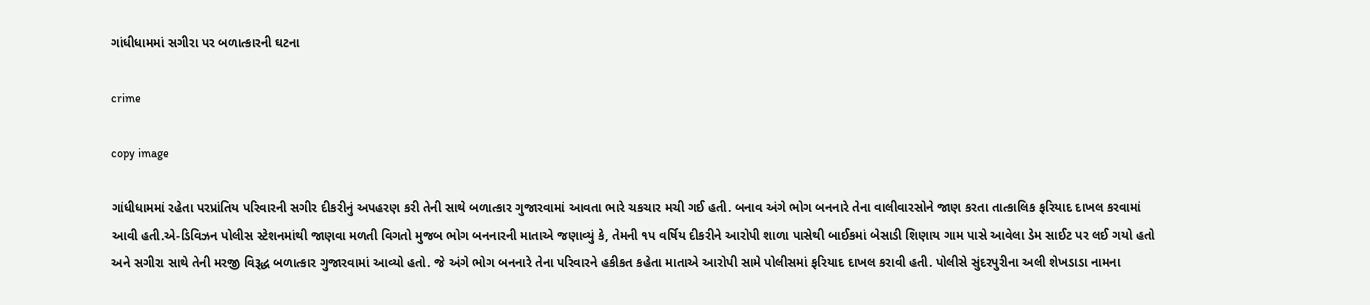ગાંધીધામમાં સગીરા પર બળાત્કારની ઘટના

crime

copy image

ગાંધીધામમાં રહેતા પરપ્રાંતિય પરિવારની સગીર દીકરીનું અપહરણ કરી તેની સાથે બળાત્કાર ગુજારવામાં આવતા ભારે ચકચાર મચી ગઈ હતી. બનાવ અંગે ભોગ બનનારે તેના વાલીવારસોને જાણ કરતા તાત્કાલિક ફરિયાદ દાખલ કરવામાં આવી હતી.એ-ડિવિઝન પોલીસ સ્ટેશનમાંથી જાણવા મળતી વિગતો મુજબ ભોગ બનનારની માતાએ જણાવ્યું કે, તેમની ૧પ વર્ષિય દીકરીને આરોપી શાળા પાસેથી બાઈકમાં બેસાડી શિણાય ગામ પાસે આવેલા ડેમ સાઈટ પર લઈ ગયો હતો અને સગીરા સાથે તેની મરજી વિરૂદ્ધ બળાત્કાર ગુજારવામાં આવ્યો હતો. જે અંગે ભોગ બનનારે તેના પરિવારને હકીકત કહેતા માતાએ આરોપી સામે પોલીસમાં ફરિયાદ દાખલ કરાવી હતી. પોલીસે સુંદરપુરીના અલી શેખડાડા નામના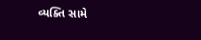વ્યક્તિ સામે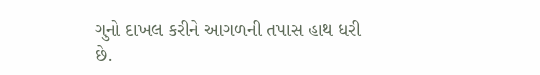ગુનો દાખલ કરીને આગળની તપાસ હાથ ધરી છે.